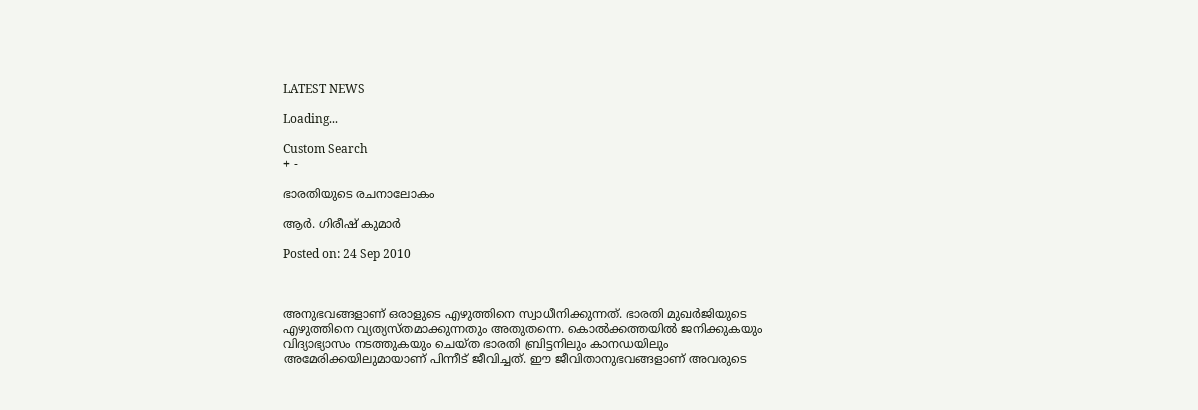LATEST NEWS

Loading...

Custom Search
+ -

ഭാരതിയുടെ രചനാലോകം

ആര്‍. ഗിരീഷ് കുമാര്‍

Posted on: 24 Sep 2010



അനുഭവങ്ങളാണ് ഒരാളുടെ എഴുത്തിനെ സ്വാധീനിക്കുന്നത്. ഭാരതി മുഖര്‍ജിയുടെ എഴുത്തിനെ വ്യത്യസ്തമാക്കുന്നതും അതുതന്നെ. കൊല്‍ക്കത്തയില്‍ ജനിക്കുകയും വിദ്യാഭ്യാസം നടത്തുകയും ചെയ്ത ഭാരതി ബ്രിട്ടനിലും കാനഡയിലും അമേരിക്കയിലുമായാണ് പിന്നീട് ജീവിച്ചത്. ഈ ജീവിതാനുഭവങ്ങളാണ് അവരുടെ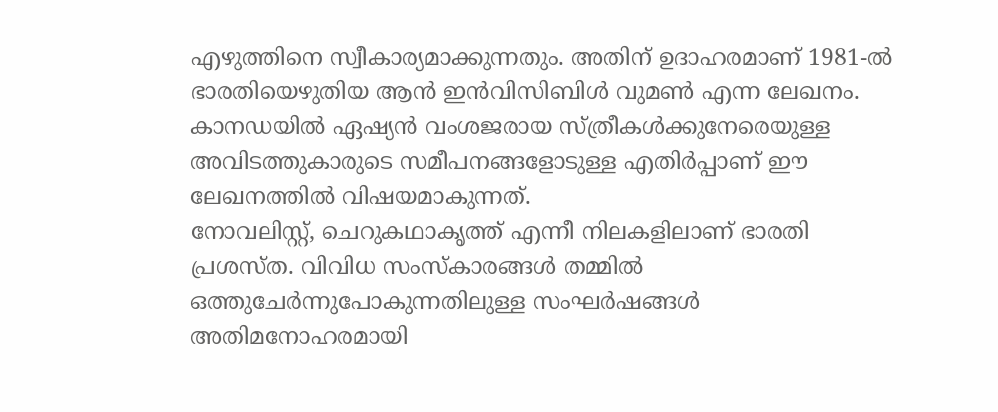എഴുത്തിനെ സ്വീകാര്യമാക്കുന്നതും. അതിന് ഉദാഹരമാണ് 1981-ല്‍ ഭാരതിയെഴുതിയ ആന്‍ ഇന്‍വിസിബിള്‍ വുമണ്‍ എന്ന ലേഖനം. കാനഡയില്‍ ഏഷ്യന്‍ വംശജരായ സ്ത്രീകള്‍ക്കുനേരെയുള്ള അവിടത്തുകാരുടെ സമീപനങ്ങളോടുള്ള എതിര്‍പ്പാണ് ഈ ലേഖനത്തില്‍ വിഷയമാകുന്നത്.
നോവലിസ്റ്റ്, ചെറുകഥാകൃത്ത് എന്നീ നിലകളിലാണ് ഭാരതി പ്രശസ്ത. വിവിധ സംസ്‌കാരങ്ങള്‍ തമ്മില്‍ ഒത്തുചേര്‍ന്നുപോകുന്നതിലുള്ള സംഘര്‍ഷങ്ങള്‍ അതിമനോഹരമായി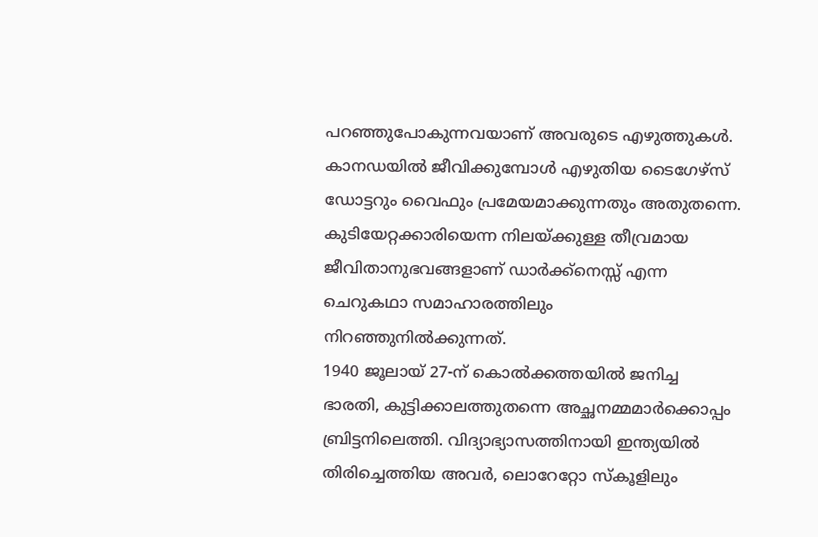പറഞ്ഞുപോകുന്നവയാണ് അവരുടെ എഴുത്തുകള്‍. കാനഡയില്‍ ജീവിക്കുമ്പോള്‍ എഴുതിയ ടൈഗേഴ്‌സ് ഡോട്ടറും വൈഫും പ്രമേയമാക്കുന്നതും അതുതന്നെ. കുടിയേറ്റക്കാരിയെന്ന നിലയ്ക്കുള്ള തീവ്രമായ ജീവിതാനുഭവങ്ങളാണ് ഡാര്‍ക്ക്‌നെസ്സ് എന്ന ചെറുകഥാ സമാഹാരത്തിലും നിറഞ്ഞുനില്‍ക്കുന്നത്.
1940 ജൂലായ് 27-ന് കൊല്‍ക്കത്തയില്‍ ജനിച്ച ഭാരതി, കുട്ടിക്കാലത്തുതന്നെ അച്ഛനമ്മമാര്‍ക്കൊപ്പം ബ്രിട്ടനിലെത്തി. വിദ്യാഭ്യാസത്തിനായി ഇന്ത്യയില്‍ തിരിച്ചെത്തിയ അവര്‍, ലൊറേറ്റോ സ്‌കൂളിലും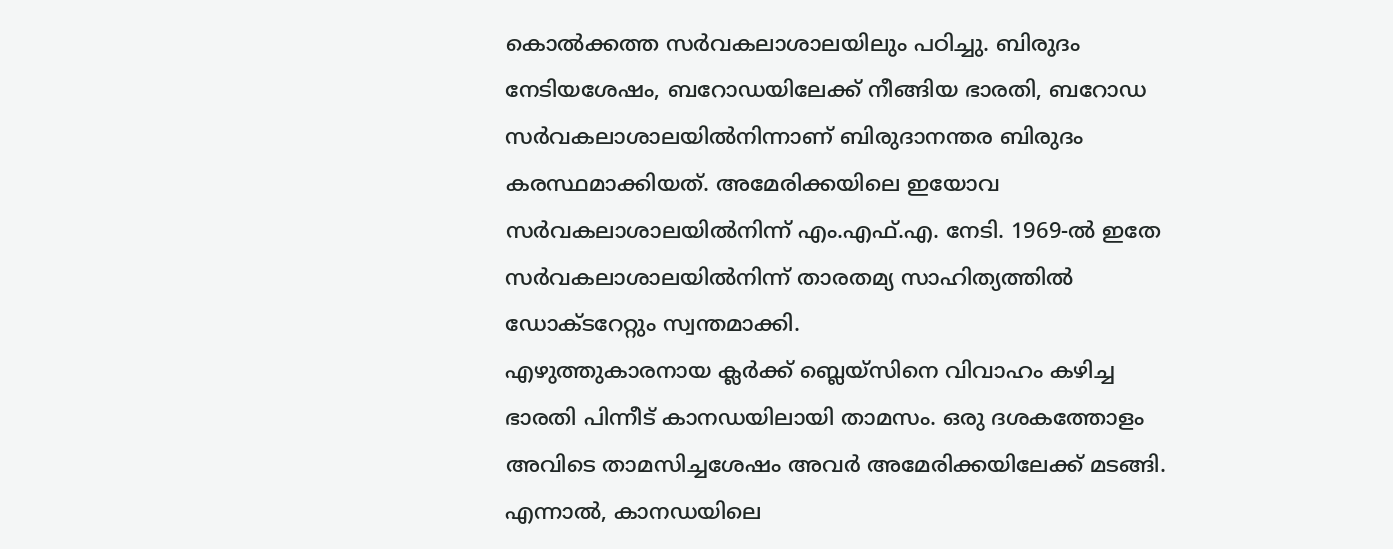കൊല്‍ക്കത്ത സര്‍വകലാശാലയിലും പഠിച്ചു. ബിരുദം നേടിയശേഷം, ബറോഡയിലേക്ക് നീങ്ങിയ ഭാരതി, ബറോഡ സര്‍വകലാശാലയില്‍നിന്നാണ് ബിരുദാനന്തര ബിരുദം കരസ്ഥമാക്കിയത്. അമേരിക്കയിലെ ഇയോവ സര്‍വകലാശാലയില്‍നിന്ന് എം.എഫ്.എ. നേടി. 1969-ല്‍ ഇതേ സര്‍വകലാശാലയില്‍നിന്ന് താരതമ്യ സാഹിത്യത്തില്‍ ഡോക്ടറേറ്റും സ്വന്തമാക്കി.
എഴുത്തുകാരനായ ക്ലര്‍ക്ക് ബ്ലെയ്‌സിനെ വിവാഹം കഴിച്ച ഭാരതി പിന്നീട് കാനഡയിലായി താമസം. ഒരു ദശകത്തോളം അവിടെ താമസിച്ചശേഷം അവര്‍ അമേരിക്കയിലേക്ക് മടങ്ങി. എന്നാല്‍, കാനഡയിലെ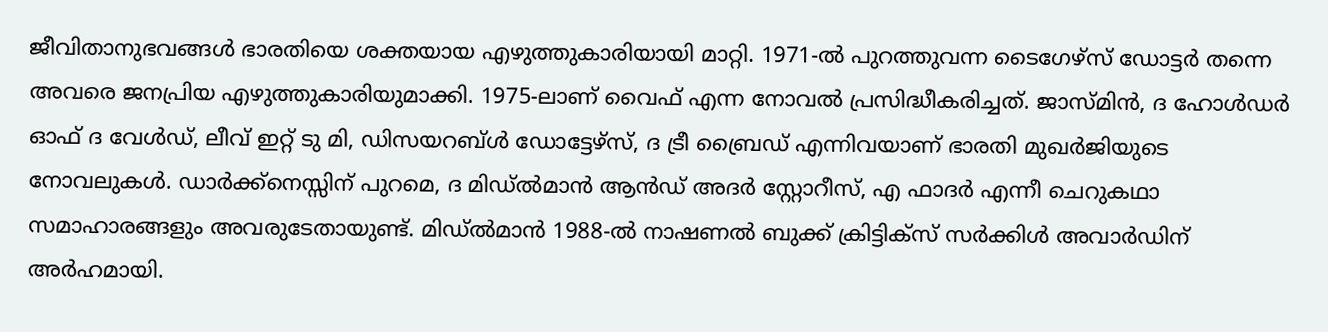ജീവിതാനുഭവങ്ങള്‍ ഭാരതിയെ ശക്തയായ എഴുത്തുകാരിയായി മാറ്റി. 1971-ല്‍ പുറത്തുവന്ന ടൈഗേഴ്‌സ് ഡോട്ടര്‍ തന്നെ അവരെ ജനപ്രിയ എഴുത്തുകാരിയുമാക്കി. 1975-ലാണ് വൈഫ് എന്ന നോവല്‍ പ്രസിദ്ധീകരിച്ചത്. ജാസ്മിന്‍, ദ ഹോള്‍ഡര്‍ ഓഫ് ദ വേള്‍ഡ്, ലീവ് ഇറ്റ് ടു മി, ഡിസയറബ്ള്‍ ഡോട്ടേഴ്‌സ്, ദ ട്രീ ബ്രൈഡ് എന്നിവയാണ് ഭാരതി മുഖര്‍ജിയുടെ നോവലുകള്‍. ഡാര്‍ക്ക്‌നെസ്സിന് പുറമെ, ദ മിഡ്ല്‍മാന്‍ ആന്‍ഡ് അദര്‍ സ്റ്റോറീസ്, എ ഫാദര്‍ എന്നീ ചെറുകഥാ സമാഹാരങ്ങളും അവരുടേതായുണ്ട്. മിഡ്ല്‍മാന്‍ 1988-ല്‍ നാഷണല്‍ ബുക്ക് ക്രിട്ടിക്‌സ് സര്‍ക്കിള്‍ അവാര്‍ഡിന് അര്‍ഹമായി.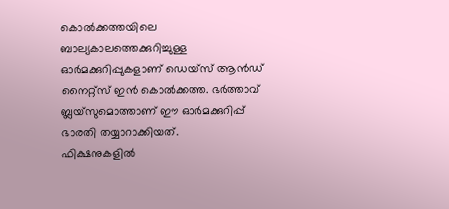കൊല്‍ക്കത്തയിലെ ബാല്യകാലത്തെക്കുറിച്ചുള്ള ഓര്‍മക്കുറിപ്പുകളാണ് ഡെയ്‌സ് ആന്‍ഡ് നൈറ്റ്‌സ് ഇന്‍ കൊല്‍ക്കത്ത. ഭര്‍ത്താവ് ബ്ലയ്‌സുമൊത്താണ് ഈ ഓര്‍മക്കുറിപ്പ് ഭാരതി തയ്യാറാക്കിയത്.
ഫിക്ഷനുകളില്‍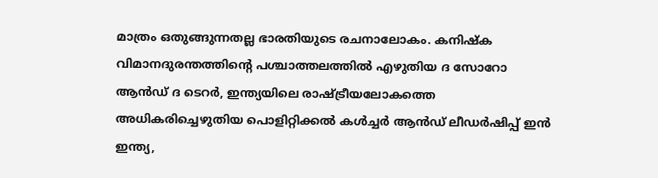മാത്രം ഒതുങ്ങുന്നതല്ല ഭാരതിയുടെ രചനാലോകം. കനിഷ്‌ക വിമാനദുരന്തത്തിന്റെ പശ്ചാത്തലത്തില്‍ എഴുതിയ ദ സോറോ ആന്‍ഡ് ദ ടെറര്‍, ഇന്ത്യയിലെ രാഷ്ട്രീയലോകത്തെ അധികരിച്ചെഴുതിയ പൊളിറ്റിക്കല്‍ കള്‍ച്ചര്‍ ആന്‍ഡ് ലീഡര്‍ഷിപ്പ് ഇന്‍ ഇന്ത്യ,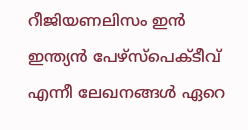റീജിയണലിസം ഇന്‍ ഇന്ത്യന്‍ പേഴ്‌സ്‌പെക്ടീവ് എന്നീ ലേഖനങ്ങള്‍ ഏറെ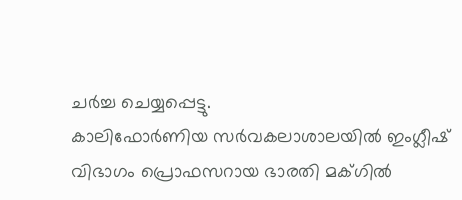ചര്‍ച്ച ചെയ്യപ്പെട്ടു.
കാലിഫോര്‍ണിയ സര്‍വകലാശാലയില്‍ ഇംഗ്ലീഷ് വിഭാഗം പ്രൊഫസറായ ഭാരതി മക്ഗില്‍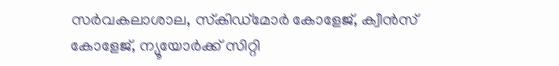സര്‍വകലാശാല, സ്‌കിഡ്‌മോര്‍ കോളേജ്, ക്വീന്‍സ് കോളേജ്, ന്യൂയോര്‍ക്ക് സിറ്റി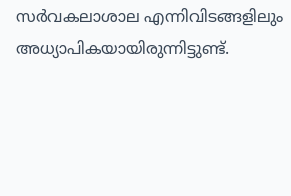സര്‍വകലാശാല എന്നിവിടങ്ങളിലും അധ്യാപികയായിരുന്നിട്ടുണ്ട്.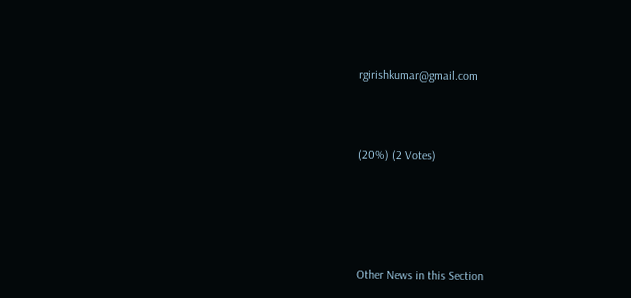rgirishkumar@gmail.com



(20%) (2 Votes)





Other News in this Section